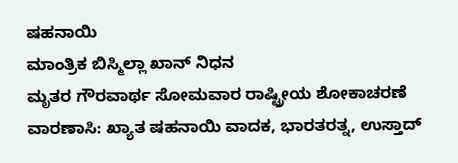ಷಹನಾಯಿ
ಮಾಂತ್ರಿಕ ಬಿಸ್ಮಿಲ್ಲಾ ಖಾನ್ ನಿಧನ
ಮೃತರ ಗೌರವಾರ್ಥ ಸೋಮವಾರ ರಾಷ್ಟ್ರೀಯ ಶೋಕಾಚರಣೆ
ವಾರಣಾಸಿ: ಖ್ಯಾತ ಷಹನಾಯಿ ವಾದಕ, ಭಾರತರತ್ನ, ಉಸ್ತಾದ್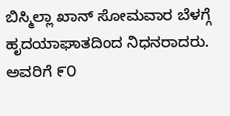ಬಿಸ್ಮಿಲ್ಲಾ ಖಾನ್ ಸೋಮವಾರ ಬೆಳಗ್ಗೆ ಹೃದಯಾಘಾತದಿಂದ ನಿಧನರಾದರು.
ಅವರಿಗೆ ೯೦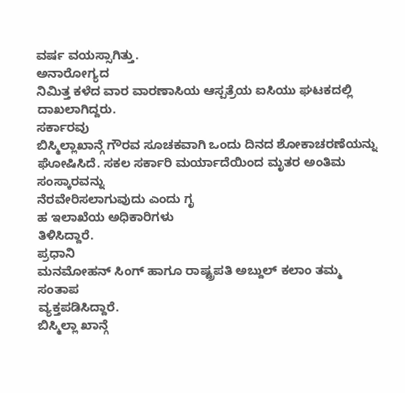ವರ್ಷ ವಯಸ್ಸಾಗಿತ್ತು.
ಅನಾರೋಗ್ಯದ
ನಿಮಿತ್ತ ಕಳೆದ ವಾರ ವಾರಣಾಸಿಯ ಆಸ್ಪತ್ರೆಯ ಐಸಿಯು ಘಟಕದಲ್ಲಿ
ದಾಖಲಾಗಿದ್ದರು.
ಸರ್ಕಾರವು
ಬಿಸ್ಮಿಲ್ಲಾಖಾನ್ಗೆ ಗೌರವ ಸೂಚಕವಾಗಿ ಒಂದು ದಿನದ ಶೋಕಾಚರಣೆಯನ್ನು
ಘೋಷಿಸಿದೆ. ಸಕಲ ಸರ್ಕಾರಿ ಮರ್ಯಾದೆಯಿಂದ ಮೃತರ ಅಂತಿಮ ಸಂಸ್ಕಾರವನ್ನು
ನೆರವೇರಿಸಲಾಗುವುದು ಎಂದು ಗೃ
ಹ ಇಲಾಖೆಯ ಅಧಿಕಾರಿಗಳು
ತಿಳಿಸಿದ್ದಾರೆ.
ಪ್ರಧಾನಿ
ಮನಮೋಹನ್ ಸಿಂಗ್ ಹಾಗೂ ರಾಷ್ಟ್ರಪತಿ ಅಬ್ದುಲ್ ಕಲಾಂ ತಮ್ಮ ಸಂತಾಪ
ವ್ಯಕ್ತಪಡಿಸಿದ್ದಾರೆ.
ಬಿಸ್ಮಿಲ್ಲಾ ಖಾನ್ಗೆ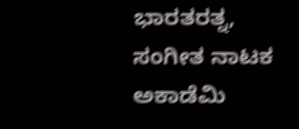ಭಾರತರತ್ನ, ಸಂಗೀತ ನಾಟಕ ಅಕಾಡೆಮಿ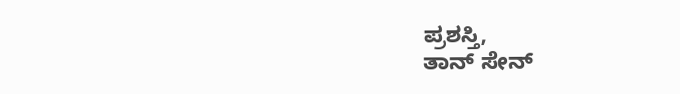ಪ್ರಶಸ್ತಿ,
ತಾನ್ ಸೇನ್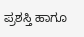ಪ್ರಶಸ್ತಿ ಹಾಗೂ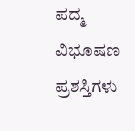ಪದ್ಮ ವಿಭೂಷಣ ಪ್ರಶಸ್ತಿಗಳು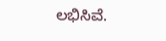ಲಭಿಸಿವೆ.